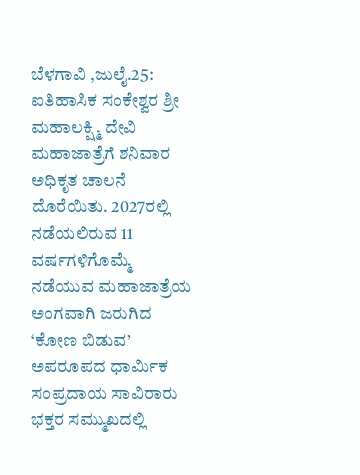ಬೆಳಗಾವಿ ,ಜುಲೈ.25: ಐತಿಹಾಸಿಕ ಸಂಕೇಶ್ವರ ಶ್ರೀ ಮಹಾಲಕ್ಷ್ಮಿ ದೇವಿ ಮಹಾಜಾತ್ರೆಗೆ ಶನಿವಾರ ಅಧಿಕೃತ ಚಾಲನೆ ದೊರೆಯಿತು. 2027ರಲ್ಲಿ ನಡೆಯಲಿರುವ 11 ವರ್ಷಗಳಿಗೊಮ್ಮೆ ನಡೆಯುವ ಮಹಾಜಾತ್ರೆಯ ಅಂಗವಾಗಿ ಜರುಗಿದ ‘ಕೋಣ ಬಿಡುವ’ ಅಪರೂಪದ ಧಾರ್ಮಿಕ ಸಂಪ್ರದಾಯ ಸಾವಿರಾರು ಭಕ್ತರ ಸಮ್ಮುಖದಲ್ಲಿ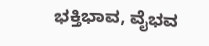ಭಕ್ತಿಭಾವ, ವೈಭವ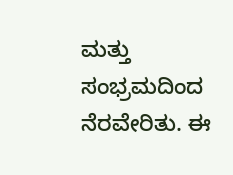ಮತ್ತು ಸಂಭ್ರಮದಿಂದ ನೆರವೇರಿತು. ಈ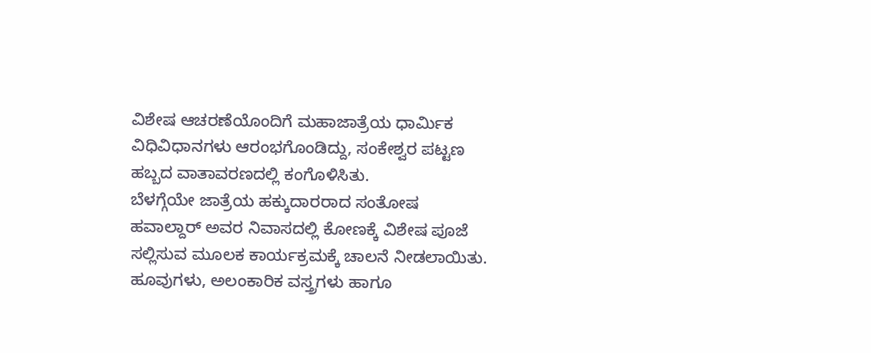ವಿಶೇಷ ಆಚರಣೆಯೊಂದಿಗೆ ಮಹಾಜಾತ್ರೆಯ ಧಾರ್ಮಿಕ ವಿಧಿವಿಧಾನಗಳು ಆರಂಭಗೊಂಡಿದ್ದು, ಸಂಕೇಶ್ವರ ಪಟ್ಟಣ ಹಬ್ಬದ ವಾತಾವರಣದಲ್ಲಿ ಕಂಗೊಳಿಸಿತು.
ಬೆಳಗ್ಗೆಯೇ ಜಾತ್ರೆಯ ಹಕ್ಕುದಾರರಾದ ಸಂತೋಷ ಹವಾಲ್ದಾರ್ ಅವರ ನಿವಾಸದಲ್ಲಿ ಕೋಣಕ್ಕೆ ವಿಶೇಷ ಪೂಜೆ ಸಲ್ಲಿಸುವ ಮೂಲಕ ಕಾರ್ಯಕ್ರಮಕ್ಕೆ ಚಾಲನೆ ನೀಡಲಾಯಿತು. ಹೂವುಗಳು, ಅಲಂಕಾರಿಕ ವಸ್ತ್ರಗಳು ಹಾಗೂ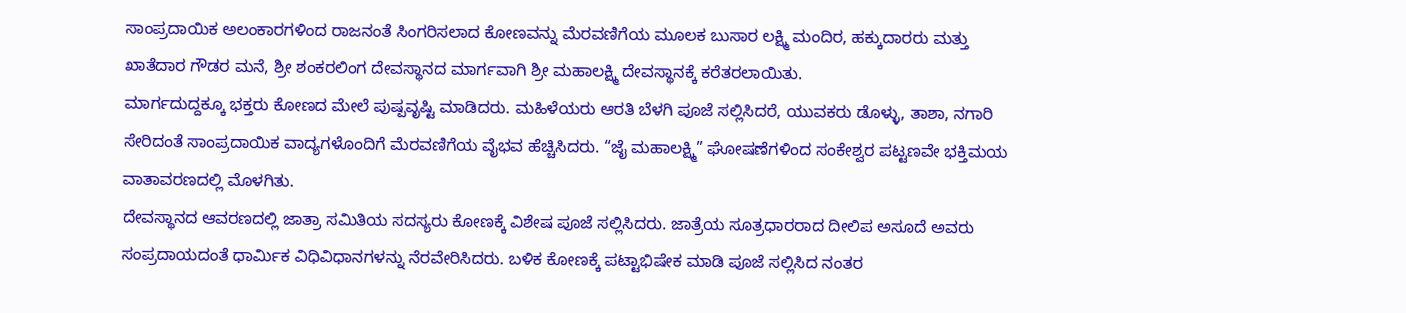ಸಾಂಪ್ರದಾಯಿಕ ಅಲಂಕಾರಗಳಿಂದ ರಾಜನಂತೆ ಸಿಂಗರಿಸಲಾದ ಕೋಣವನ್ನು ಮೆರವಣಿಗೆಯ ಮೂಲಕ ಬುಸಾರ ಲಕ್ಷ್ಮಿ ಮಂದಿರ, ಹಕ್ಕುದಾರರು ಮತ್ತು ಖಾತೆದಾರ ಗೌಡರ ಮನೆ, ಶ್ರೀ ಶಂಕರಲಿಂಗ ದೇವಸ್ಥಾನದ ಮಾರ್ಗವಾಗಿ ಶ್ರೀ ಮಹಾಲಕ್ಷ್ಮಿ ದೇವಸ್ಥಾನಕ್ಕೆ ಕರೆತರಲಾಯಿತು.
ಮಾರ್ಗದುದ್ದಕ್ಕೂ ಭಕ್ತರು ಕೋಣದ ಮೇಲೆ ಪುಷ್ಪವೃಷ್ಟಿ ಮಾಡಿದರು. ಮಹಿಳೆಯರು ಆರತಿ ಬೆಳಗಿ ಪೂಜೆ ಸಲ್ಲಿಸಿದರೆ, ಯುವಕರು ಡೊಳ್ಳು, ತಾಶಾ, ನಗಾರಿ ಸೇರಿದಂತೆ ಸಾಂಪ್ರದಾಯಿಕ ವಾದ್ಯಗಳೊಂದಿಗೆ ಮೆರವಣಿಗೆಯ ವೈಭವ ಹೆಚ್ಚಿಸಿದರು. “ಜೈ ಮಹಾಲಕ್ಷ್ಮಿ” ಘೋಷಣೆಗಳಿಂದ ಸಂಕೇಶ್ವರ ಪಟ್ಟಣವೇ ಭಕ್ತಿಮಯ ವಾತಾವರಣದಲ್ಲಿ ಮೊಳಗಿತು.
ದೇವಸ್ಥಾನದ ಆವರಣದಲ್ಲಿ ಜಾತ್ರಾ ಸಮಿತಿಯ ಸದಸ್ಯರು ಕೋಣಕ್ಕೆ ವಿಶೇಷ ಪೂಜೆ ಸಲ್ಲಿಸಿದರು. ಜಾತ್ರೆಯ ಸೂತ್ರಧಾರರಾದ ದೀಲಿಪ ಅಸೂದೆ ಅವರು ಸಂಪ್ರದಾಯದಂತೆ ಧಾರ್ಮಿಕ ವಿಧಿವಿಧಾನಗಳನ್ನು ನೆರವೇರಿಸಿದರು. ಬಳಿಕ ಕೋಣಕ್ಕೆ ಪಟ್ಟಾಭಿಷೇಕ ಮಾಡಿ ಪೂಜೆ ಸಲ್ಲಿಸಿದ ನಂತರ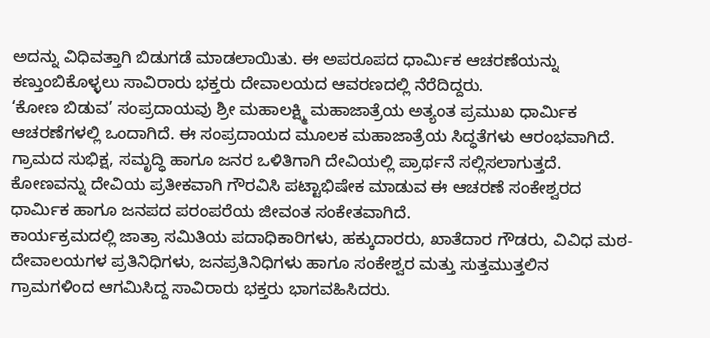ಅದನ್ನು ವಿಧಿವತ್ತಾಗಿ ಬಿಡುಗಡೆ ಮಾಡಲಾಯಿತು. ಈ ಅಪರೂಪದ ಧಾರ್ಮಿಕ ಆಚರಣೆಯನ್ನು ಕಣ್ತುಂಬಿಕೊಳ್ಳಲು ಸಾವಿರಾರು ಭಕ್ತರು ದೇವಾಲಯದ ಆವರಣದಲ್ಲಿ ನೆರೆದಿದ್ದರು.
‘ಕೋಣ ಬಿಡುವ’ ಸಂಪ್ರದಾಯವು ಶ್ರೀ ಮಹಾಲಕ್ಷ್ಮಿ ಮಹಾಜಾತ್ರೆಯ ಅತ್ಯಂತ ಪ್ರಮುಖ ಧಾರ್ಮಿಕ ಆಚರಣೆಗಳಲ್ಲಿ ಒಂದಾಗಿದೆ. ಈ ಸಂಪ್ರದಾಯದ ಮೂಲಕ ಮಹಾಜಾತ್ರೆಯ ಸಿದ್ಧತೆಗಳು ಆರಂಭವಾಗಿದೆ. ಗ್ರಾಮದ ಸುಭಿಕ್ಷ, ಸಮೃದ್ಧಿ ಹಾಗೂ ಜನರ ಒಳಿತಿಗಾಗಿ ದೇವಿಯಲ್ಲಿ ಪ್ರಾರ್ಥನೆ ಸಲ್ಲಿಸಲಾಗುತ್ತದೆ. ಕೋಣವನ್ನು ದೇವಿಯ ಪ್ರತೀಕವಾಗಿ ಗೌರವಿಸಿ ಪಟ್ಟಾಭಿಷೇಕ ಮಾಡುವ ಈ ಆಚರಣೆ ಸಂಕೇಶ್ವರದ ಧಾರ್ಮಿಕ ಹಾಗೂ ಜನಪದ ಪರಂಪರೆಯ ಜೀವಂತ ಸಂಕೇತವಾಗಿದೆ.
ಕಾರ್ಯಕ್ರಮದಲ್ಲಿ ಜಾತ್ರಾ ಸಮಿತಿಯ ಪದಾಧಿಕಾರಿಗಳು, ಹಕ್ಕುದಾರರು, ಖಾತೆದಾರ ಗೌಡರು, ವಿವಿಧ ಮಠ-ದೇವಾಲಯಗಳ ಪ್ರತಿನಿಧಿಗಳು, ಜನಪ್ರತಿನಿಧಿಗಳು ಹಾಗೂ ಸಂಕೇಶ್ವರ ಮತ್ತು ಸುತ್ತಮುತ್ತಲಿನ ಗ್ರಾಮಗಳಿಂದ ಆಗಮಿಸಿದ್ದ ಸಾವಿರಾರು ಭಕ್ತರು ಭಾಗವಹಿಸಿದರು.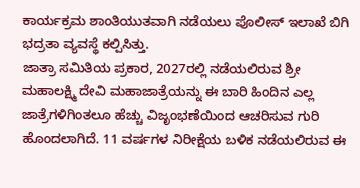ಕಾರ್ಯಕ್ರಮ ಶಾಂತಿಯುತವಾಗಿ ನಡೆಯಲು ಪೊಲೀಸ್ ಇಲಾಖೆ ಬಿಗಿ ಭದ್ರತಾ ವ್ಯವಸ್ಥೆ ಕಲ್ಪಿಸಿತ್ತು.
ಜಾತ್ರಾ ಸಮಿತಿಯ ಪ್ರಕಾರ, 2027ರಲ್ಲಿ ನಡೆಯಲಿರುವ ಶ್ರೀ ಮಹಾಲಕ್ಷ್ಮಿ ದೇವಿ ಮಹಾಜಾತ್ರೆಯನ್ನು ಈ ಬಾರಿ ಹಿಂದಿನ ಎಲ್ಲ ಜಾತ್ರೆಗಳಿಗಿಂತಲೂ ಹೆಚ್ಚು ವಿಜೃಂಭಣೆಯಿಂದ ಆಚರಿಸುವ ಗುರಿ ಹೊಂದಲಾಗಿದೆ. 11 ವರ್ಷಗಳ ನಿರೀಕ್ಷೆಯ ಬಳಿಕ ನಡೆಯಲಿರುವ ಈ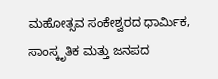ಮಹೋತ್ಸವ ಸಂಕೇಶ್ವರದ ಧಾರ್ಮಿಕ, ಸಾಂಸ್ಕೃತಿಕ ಮತ್ತು ಜನಪದ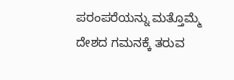ಪರಂಪರೆಯನ್ನು ಮತ್ತೊಮ್ಮೆ ದೇಶದ ಗಮನಕ್ಕೆ ತರುವ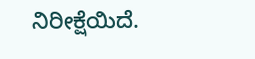ನಿರೀಕ್ಷೆಯಿದೆ.